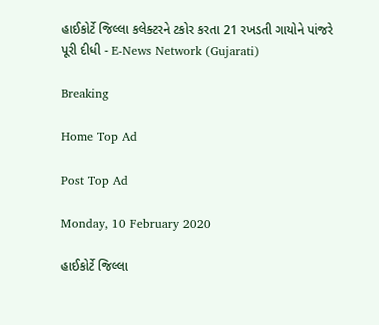હાઈકોર્ટે જિલ્લા કલેક્ટરને ટકોર કરતા 21 રખડતી ગાયોને પાંજરે પૂરી દીધી - E-News Network (Gujarati)

Breaking

Home Top Ad

Post Top Ad

Monday, 10 February 2020

હાઈકોર્ટે જિલ્લા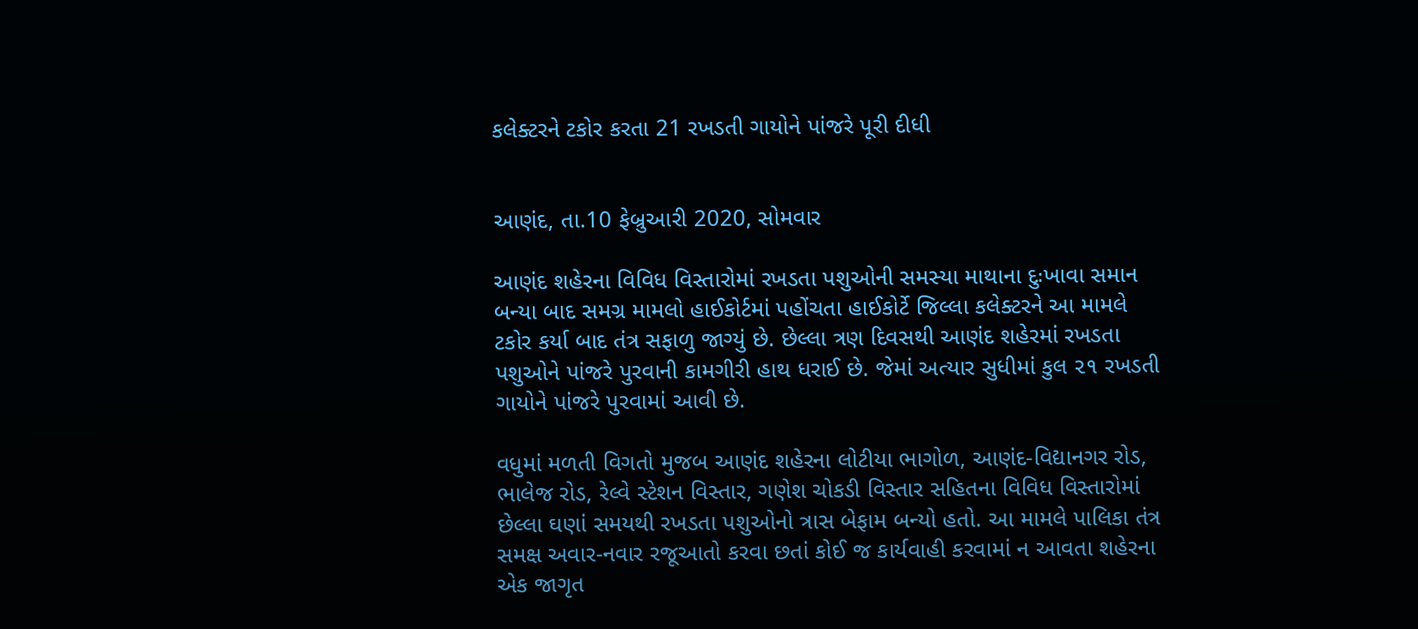કલેક્ટરને ટકોર કરતા 21 રખડતી ગાયોને પાંજરે પૂરી દીધી


આણંદ, તા.10 ફેબ્રુઆરી 2020, સોમવાર

આણંદ શહેરના વિવિધ વિસ્તારોમાં રખડતા પશુઓની સમસ્યા માથાના દુઃખાવા સમાન બન્યા બાદ સમગ્ર મામલો હાઈકોર્ટમાં પહોંચતા હાઈકોર્ટે જિલ્લા કલેક્ટરને આ મામલે ટકોર કર્યા બાદ તંત્ર સફાળુ જાગ્યું છે. છેલ્લા ત્રણ દિવસથી આણંદ શહેરમાં રખડતા પશુઓને પાંજરે પુરવાની કામગીરી હાથ ધરાઈ છે. જેમાં અત્યાર સુધીમાં કુલ ૨૧ રખડતી ગાયોને પાંજરે પુરવામાં આવી છે.

વધુમાં મળતી વિગતો મુજબ આણંદ શહેરના લોટીયા ભાગોળ, આણંદ-વિદ્યાનગર રોડ, ભાલેજ રોડ, રેલ્વે સ્ટેશન વિસ્તાર, ગણેશ ચોકડી વિસ્તાર સહિતના વિવિધ વિસ્તારોમાં છેલ્લા ઘણાં સમયથી રખડતા પશુઓનો ત્રાસ બેફામ બન્યો હતો. આ મામલે પાલિકા તંત્ર સમક્ષ અવાર-નવાર રજૂઆતો કરવા છતાં કોઈ જ કાર્યવાહી કરવામાં ન આવતા શહેરના એક જાગૃત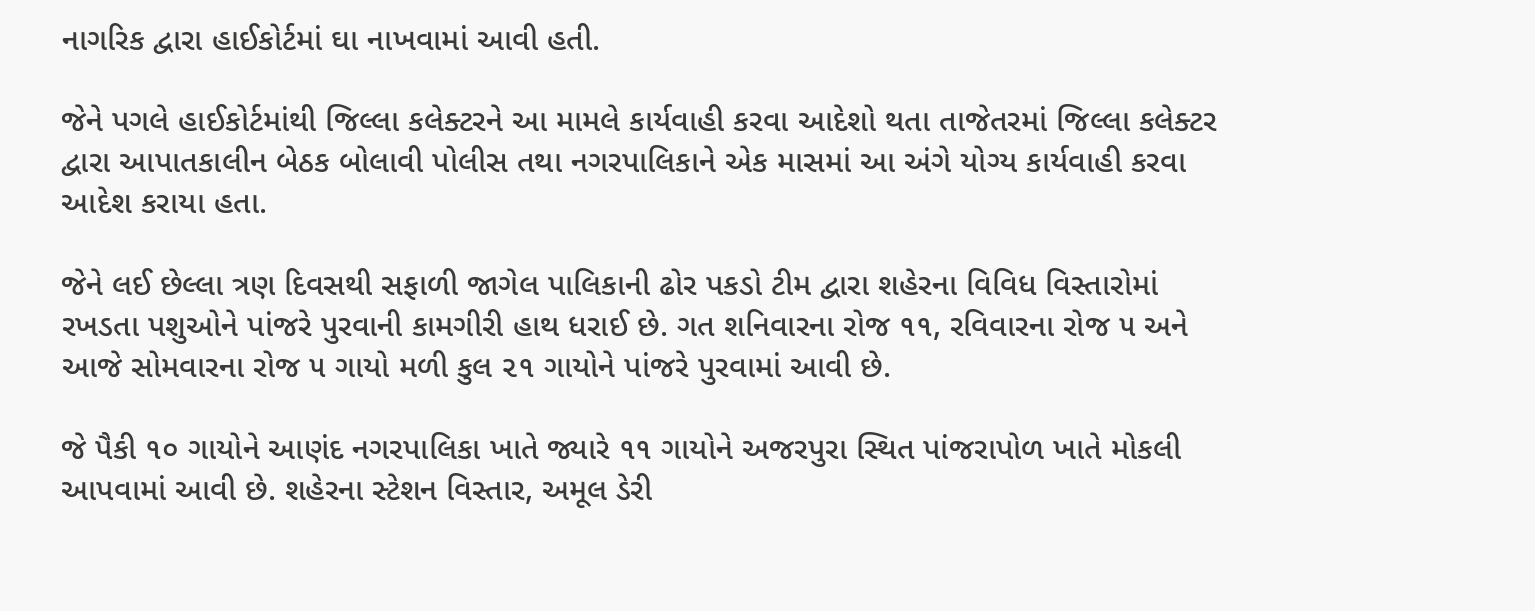નાગરિક દ્વારા હાઈકોર્ટમાં ઘા નાખવામાં આવી હતી.

જેને પગલે હાઈકોર્ટમાંથી જિલ્લા કલેક્ટરને આ મામલે કાર્યવાહી કરવા આદેશો થતા તાજેતરમાં જિલ્લા કલેક્ટર દ્વારા આપાતકાલીન બેઠક બોલાવી પોલીસ તથા નગરપાલિકાને એક માસમાં આ અંગે યોગ્ય કાર્યવાહી કરવા આદેશ કરાયા હતા.

જેને લઈ છેલ્લા ત્રણ દિવસથી સફાળી જાગેલ પાલિકાની ઢોર પકડો ટીમ દ્વારા શહેરના વિવિધ વિસ્તારોમાં રખડતા પશુઓને પાંજરે પુરવાની કામગીરી હાથ ધરાઈ છે. ગત શનિવારના રોજ ૧૧, રવિવારના રોજ ૫ અને આજે સોમવારના રોજ ૫ ગાયો મળી કુલ ૨૧ ગાયોને પાંજરે પુરવામાં આવી છે.

જે પૈકી ૧૦ ગાયોને આણંદ નગરપાલિકા ખાતે જ્યારે ૧૧ ગાયોને અજરપુરા સ્થિત પાંજરાપોળ ખાતે મોકલી આપવામાં આવી છે. શહેરના સ્ટેશન વિસ્તાર, અમૂલ ડેરી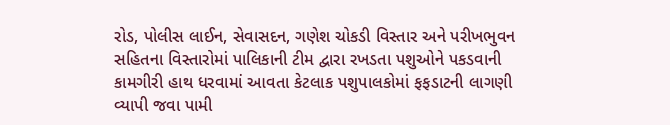રોડ, પોલીસ લાઈન, સેવાસદન, ગણેશ ચોકડી વિસ્તાર અને પરીખભુવન સહિતના વિસ્તારોમાં પાલિકાની ટીમ દ્વારા રખડતા પશુઓને પકડવાની કામગીરી હાથ ધરવામાં આવતા કેટલાક પશુપાલકોમાં ફફડાટની લાગણી વ્યાપી જવા પામી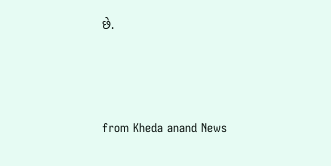છે.



from Kheda anand News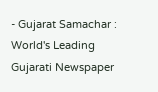- Gujarat Samachar : World's Leading Gujarati Newspaper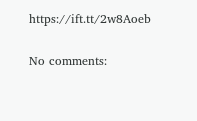https://ift.tt/2w8Aoeb

No comments: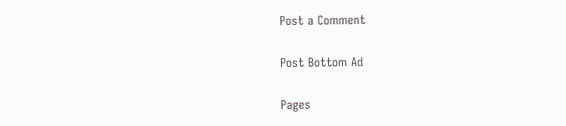Post a Comment

Post Bottom Ad

Pages